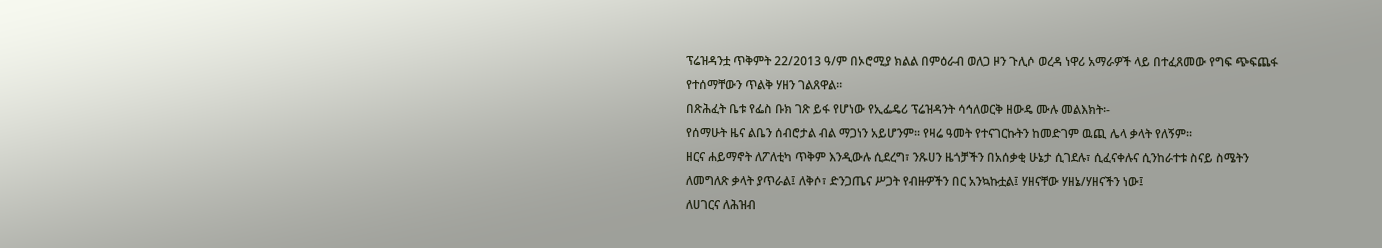ፕሬዝዳንቷ ጥቅምት 22/2013 ዓ/ም በኦሮሚያ ክልል በምዕራብ ወለጋ ዞን ጉሊሶ ወረዳ ነዋሪ አማራዎች ላይ በተፈጸመው የግፍ ጭፍጨፋ የተሰማቸውን ጥልቅ ሃዘን ገልጸዋል፡፡
በጽሕፈት ቤቱ የፌስ ቡክ ገጽ ይፋ የሆነው የኢፌዴሪ ፕሬዝዳንት ሳኅለወርቅ ዘውዴ ሙሉ መልእክት፡-
የሰማሁት ዜና ልቤን ሰብሮታል ብል ማጋነን አይሆንም፡፡ የዛሬ ዓመት የተናገርኩትን ከመድገም ዉጪ ሌላ ቃላት የለኝም፡፡
ዘርና ሐይማኖት ለፖለቲካ ጥቅም እንዲውሉ ሲደረግ፣ ንጹሀን ዜጎቻችን በአሰቃቂ ሁኔታ ሲገደሉ፣ ሲፈናቀሉና ሲንከራተቱ ስናይ ስሜትን ለመግለጽ ቃላት ያጥራል፤ ለቅሶ፣ ድንጋጤና ሥጋት የብዙዎችን በር አንኳኩቷል፤ ሃዘናቸው ሃዘኔ/ሃዘናችን ነው፤
ለሀገርና ለሕዝብ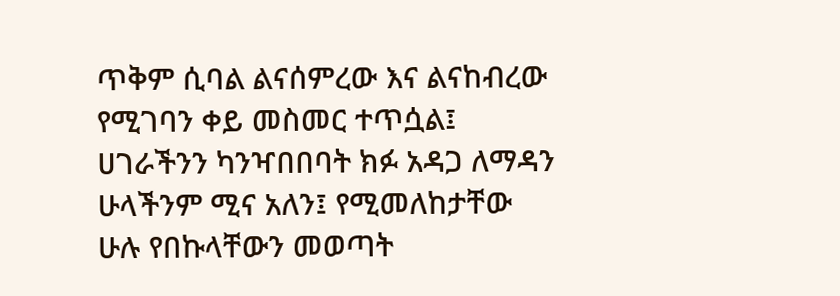ጥቅም ሲባል ልናሰምረው እና ልናከብረው የሚገባን ቀይ መስመር ተጥሷል፤ ሀገራችንን ካንዣበበባት ክፉ አዳጋ ለማዳን ሁላችንም ሚና አለን፤ የሚመለከታቸው ሁሉ የበኩላቸውን መወጣት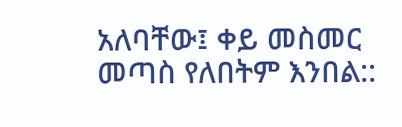አለባቸው፤ ቀይ መስመር መጣስ የለበትም እንበል::